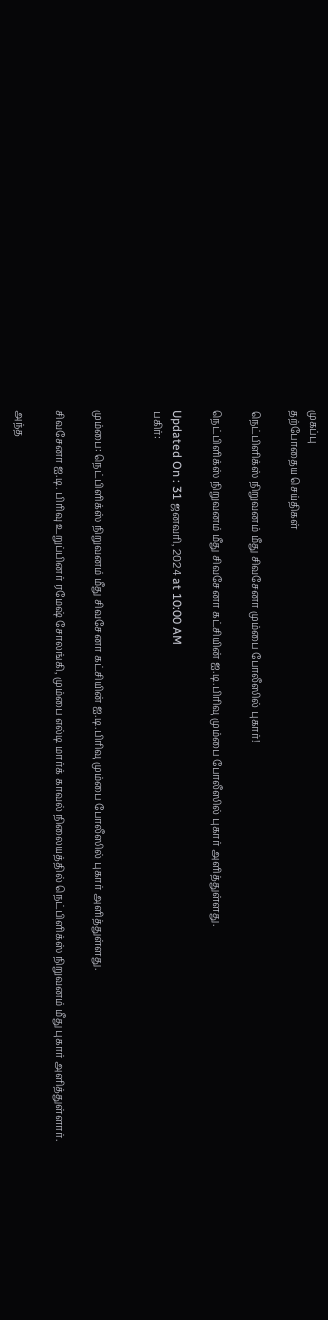முகப்பு
தற்போதைய செய்திகள்

நெட்பிளிக்ஸ் நிறுவனம் மீது சிவசேனா மும்பை போலீஸில் புகார்!

நெட்பிளிக்ஸ் நிறுவனம் மீது சிவசேனா கட்சியின் ஐ.டி.பிரிவு மும்பை போலீஸில் புகார் அளித்துள்ளது.

Updated On : 31 ஜனவரி, 2024 at 10:00 AM
பகிர்:


மும்பை: நெட்பிளிக்ஸ் நிறுவனம் மீது சிவசேனா கட்சியின் ஐ.டி.பிரிவு மும்பை போலீஸில் புகார் அளித்துள்ளது.

சிவசேனா ஐ.டி. பிரிவு உறுப்பினர் ரமேஷ் சோலங்கி, மும்பை எல்டி மார்க் காவல் நிலையத்தில் நெட்பிளிக்ஸ் நிறுவனம் மீது புகார் அளித்துள்ளார்.

அந்த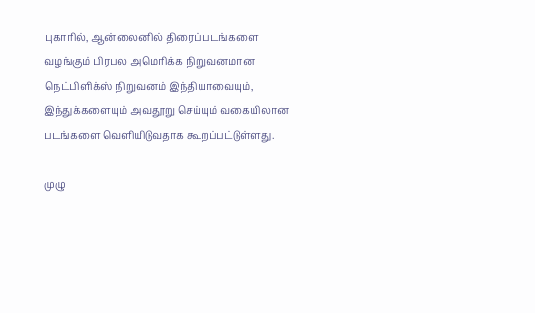புகாரில், ஆன்லைனில் திரைப்படங்களை வழங்கும் பிரபல அமெரிக்க நிறுவனமான நெட்பிளிக்ஸ் நிறுவனம் இந்தியாவையும், இந்துக்களையும் அவதூறு செய்யும் வகையிலான படங்களை வெளியிடுவதாக கூறப்பட்டுள்ளது.

முழு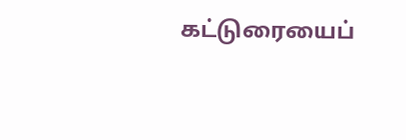கட்டுரையைப்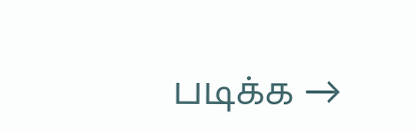படிக்க →